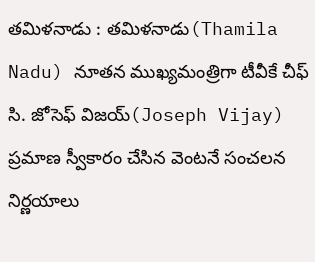తమిళనాడు : తమిళనాడు(Thamila Nadu) నూతన ముఖ్యమంత్రిగా టీవీకే చీఫ్ సి. జోసెఫ్ విజయ్(Joseph Vijay) ప్రమాణ స్వీకారం చేసిన వెంటనే సంచలన నిర్ణయాలు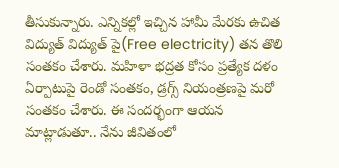తీసుకున్నారు. ఎన్నికల్లో ఇచ్చిన హామీ మేరకు ఉచిత విద్యుత్ విద్యుత్ పై(Free electricity) తన తొలి సంతకం చేశారు. మహిళా భద్రత కోసం ప్రత్యేక దళం ఏర్పాటుపై రెండో సంతకం, డ్రగ్స్ నియంత్రణపై మరో సంతకం చేశారు. ఈ సందర్భంగా ఆయన మాట్లాడుతూ.. నేను జీవితంలో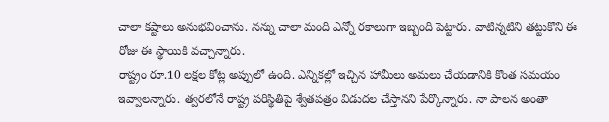చాలా కష్టాలు అనుభవించాను. నన్ను చాలా మంది ఎన్నో రకాలుగా ఇబ్బంది పెట్టారు. వాటిన్నటిని తట్టుకొని ఈ రోజు ఈ స్థాయికి వచ్చాన్నారు.
రాష్ట్రం రూ.10 లక్షల కోట్ల అప్పులో ఉంది. ఎన్నికల్లో ఇచ్చిన హామీలు అమలు చేయడానికి కొంత సమయం ఇవ్వాలన్నారు. త్వరలోనే రాష్ట్ర పరిస్థితిపై శ్వేతపత్రం విడుదల చేస్తానని పేర్కొన్నారు. నా పాలన అంతా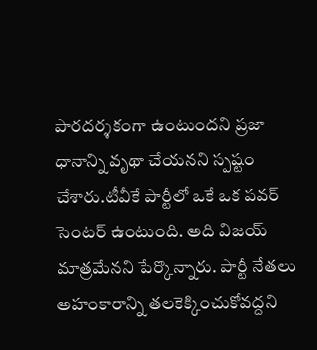పారదర్శకంగా ఉంటుందని ప్రజా ధానాన్ని వృథా చేయనని స్పష్టం చేశారు.టీవీకే పార్టీలో ఒకే ఒక పవర్ సెంటర్ ఉంటుంది. అది విజయ్ మాత్రమేనని పేర్కొన్నారు. పార్టీ నేతలు అహంకారాన్ని తలకెక్కించుకోవద్దని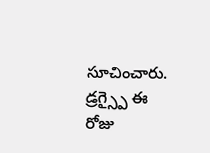సూచించారు.
డ్రగ్స్పై ఈ రోజు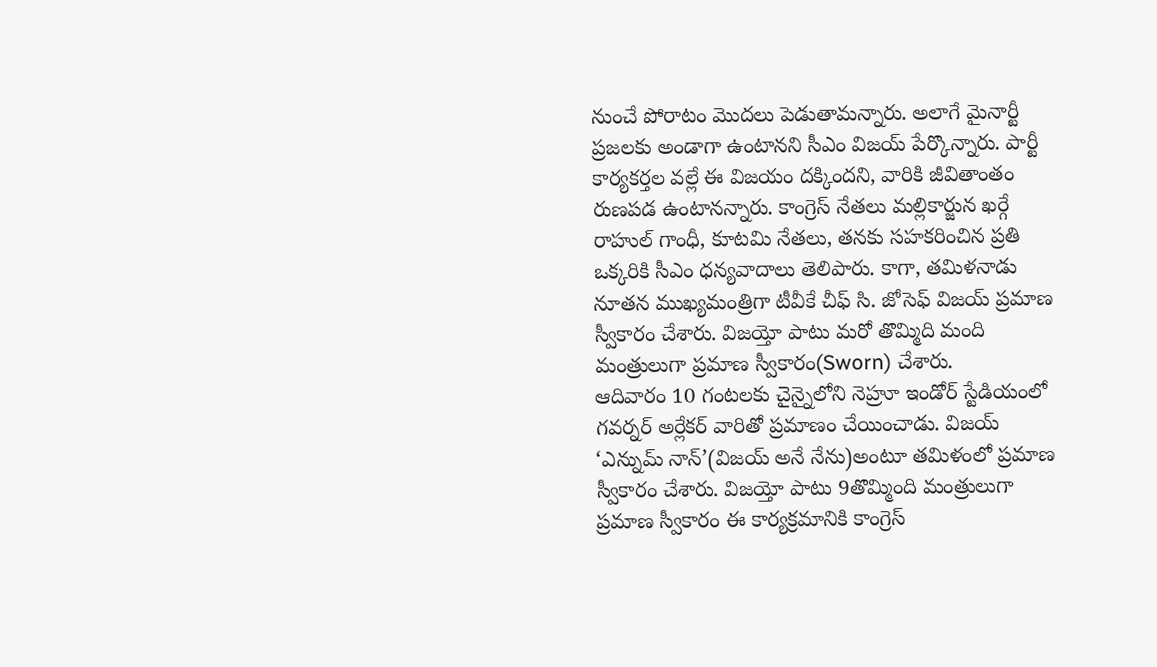నుంచే పోరాటం మొదలు పెడుతామన్నారు. అలాగే మైనార్టీ ప్రజలకు అండాగా ఉంటానని సీఎం విజయ్ పేర్కొన్నారు. పార్టీ కార్యకర్తల వల్లే ఈ విజయం దక్కిందని, వారికి జీవితాంతం రుణపడ ఉంటానన్నారు. కాంగ్రెస్ నేతలు మల్లికార్జున ఖర్గే రాహుల్ గాంధీ, కూటమి నేతలు, తనకు సహకరించిన ప్రతి ఒక్కరికి సీఎం ధన్యవాదాలు తెలిపారు. కాగా, తమిళనాడు నూతన ముఖ్యమంత్రిగా టీవీకే చీఫ్ సి. జోసెఫ్ విజయ్ ప్రమాణ స్వీకారం చేశారు. విజయ్తో పాటు మరో తొమ్మిది మంది మంత్రులుగా ప్రమాణ స్వీకారం(Sworn) చేశారు.
ఆదివారం 10 గంటలకు చైన్నైలోని నెహ్రూ ఇండోర్ స్టేడియంలో గవర్నర్ అర్లేకర్ వారితో ప్రమాణం చేయించాడు. విజయ్ ‘ఎన్నుమ్ నాన్’(విజయ్ అనే నేను)అంటూ తమిళంలో ప్రమాణ స్వీకారం చేశారు. విజయ్తో పాటు 9తొమ్మింది మంత్రులుగా ప్రమాణ స్వీకారం ఈ కార్యక్రమానికి కాంగ్రెస్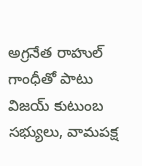అగ్రనేత రాహుల్ గాంధీతో పాటు విజయ్ కుటుంబ సభ్యులు, వామపక్ష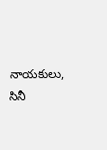నాయకులు, సినీ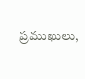ప్రముఖులు,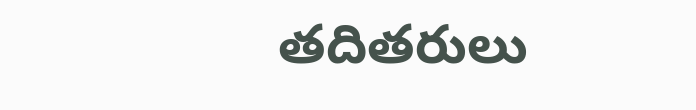తదితరులు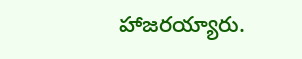హాజరయ్యారు.